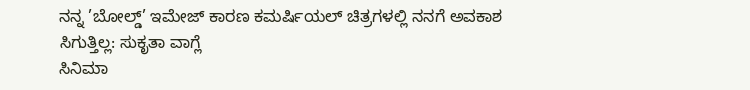ನನ್ನ ’ಬೋಲ್ಡ್’ ಇಮೇಜ್ ಕಾರಣ ಕಮರ್ಷಿಯಲ್ ಚಿತ್ರಗಳಲ್ಲಿ ನನಗೆ ಅವಕಾಶ ಸಿಗುತ್ತಿಲ್ಲ: ಸುಕೃತಾ ವಾಗ್ಲೆ
ಸಿನಿಮಾ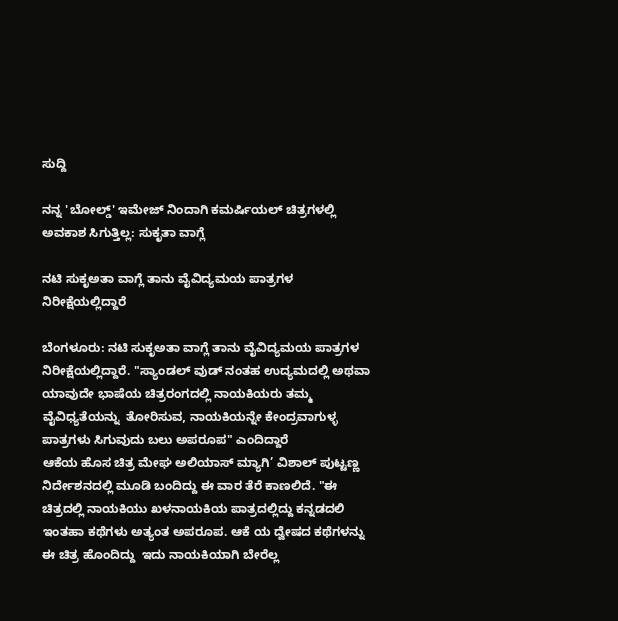ಸುದ್ದಿ

ನನ್ನ 'ಬೋಲ್ಡ್' ಇಮೇಜ್ ನಿಂದಾಗಿ ಕಮರ್ಷಿಯಲ್ ಚಿತ್ರಗಳಲ್ಲಿ ಅವಕಾಶ ಸಿಗುತ್ತಿಲ್ಲ: ಸುಕೃತಾ ವಾಗ್ಲೆ

ನಟಿ ಸುಕೃಅತಾ ವಾಗ್ಲೆ ತಾನು ವೈವಿದ್ಯಮಯ ಪಾತ್ರಗಳ ನಿರೀಕ್ಷೆಯಲ್ಲಿದ್ದಾರೆ

ಬೆಂಗಳೂರು: ನಟಿ ಸುಕೃಅತಾ ವಾಗ್ಲೆ ತಾನು ವೈವಿದ್ಯಮಯ ಪಾತ್ರಗಳ ನಿರೀಕ್ಷೆಯಲ್ಲಿದ್ದಾರೆ. "ಸ್ಯಾಂಡಲ್ ವುಡ್ ನಂತಹ ಉದ್ಯಮದಲ್ಲಿ ಅಥವಾ ಯಾವುದೇ ಭಾಷೆಯ ಚಿತ್ರರಂಗದಲ್ಲಿ ನಾಯಕಿಯರು ತಮ್ಮ ವೈವಿಧ್ಯತೆಯನ್ನು  ತೋರಿಸುವ, ನಾಯಕಿಯನ್ನೇ ಕೇಂದ್ರವಾಗುಳ್ಳ ಪಾತ್ರಗಳು ಸಿಗುವುದು ಬಲು ಅಪರೂಪ" ಎಂದಿದ್ದಾರೆ
ಆಕೆಯ ಹೊಸ ಚಿತ್ರ ಮೇಘ ಅಲಿಯಾಸ್ ಮ್ಯಾಗಿ’ ವಿಶಾಲ್ ಪುಟ್ಟಣ್ಣ ನಿರ್ದೇಶನದಲ್ಲಿ ಮೂಡಿ ಬಂದಿದ್ದು ಈ ವಾರ ತೆರೆ ಕಾಣಲಿದೆ. "ಈ ಚಿತ್ರದಲ್ಲಿ ನಾಯಕಿಯು ಖಳನಾಯಕಿಯ ಪಾತ್ರದಲ್ಲಿದ್ದು ಕನ್ನಡದಲಿ ಇಂತಹಾ ಕಥೆಗಳು ಅತ್ಯಂತ ಅಪರೂಪ. ಆಕೆ ಯ ದ್ವೇಷದ ಕಥೆಗಳನ್ನು ಈ ಚಿತ್ರ ಹೊಂದಿದ್ದು  ಇದು ನಾಯಕಿಯಾಗಿ ಬೇರೆಲ್ಲ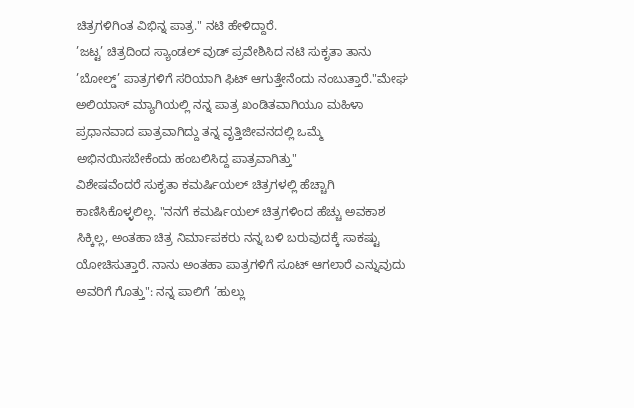ಚಿತ್ರಗಳಿಗಿಂತ ವಿಭಿನ್ನ ಪಾತ್ರ." ನಟಿ ಹೇಳಿದ್ದಾರೆ.
’ಜಟ್ಟ’ ಚಿತ್ರದಿಂದ ಸ್ಯಾಂಡಲ್ ವುಡ್ ಪ್ರವೇಶಿಸಿದ ನಟಿ ಸುಕೃತಾ ತಾನು ’ಬೋಲ್ಡ್’ ಪಾತ್ರಗಳಿಗೆ ಸರಿಯಾಗಿ ಫಿಟ್ ಆಗುತ್ತೇನೆಂದು ನಂಬುತ್ತಾರೆ."ಮೇಘ ಅಲಿಯಾಸ್ ಮ್ಯಾಗಿಯಲ್ಲಿ ನನ್ನ ಪಾತ್ರ ಖಂಡಿತವಾಗಿಯೂ ಮಹಿಳಾ ಪ್ರಧಾನವಾದ ಪಾತ್ರವಾಗಿದ್ದು ತನ್ನ ವೃತ್ತಿಜೀವನದಲ್ಲಿ ಒಮ್ಮೆ ಅಭಿನಯಿಸಬೇಕೆಂದು ಹಂಬಲಿಸಿದ್ದ ಪಾತ್ರವಾಗಿತ್ತು"
ವಿಶೇಷವೆಂದರೆ ಸುಕೃತಾ ಕಮರ್ಷಿಯಲ್ ಚಿತ್ರಗಳಲ್ಲಿ ಹೆಚ್ಚಾಗಿ ಕಾಣಿಸಿಕೊಳ್ಳಲಿಲ್ಲ. "ನನಗೆ ಕಮರ್ಷಿಯಲ್ ಚಿತ್ರಗಳಿಂದ ಹೆಚ್ಚು ಅವಕಾಶ ಸಿಕ್ಕಿಲ್ಲ, ಅಂತಹಾ ಚಿತ್ರ ನಿರ್ಮಾಪಕರು ನನ್ನ ಬಳಿ ಬರುವುದಕ್ಕೆ ಸಾಕಷ್ಟು ಯೋಚಿಸುತ್ತಾರೆ. ನಾನು ಅಂತಹಾ ಪಾತ್ರಗಳಿಗೆ ಸೂಟ್ ಆಗಲಾರೆ ಎನ್ನುವುದು ಅವರಿಗೆ ಗೊತ್ತು": ನನ್ನ ಪಾಲಿಗೆ ’ಹುಲ್ಲು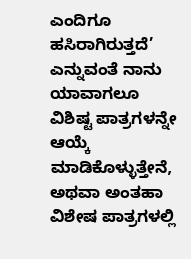ಎಂದಿಗೂ ಹಸಿರಾಗಿರುತ್ತದೆ’ ಎನ್ನುವಂತೆ ನಾನು ಯಾವಾಗಲೂ ವಿಶಿಷ್ಟ ಪಾತ್ರಗಳನ್ನೇ ಆಯ್ಕೆ ಮಾಡಿಕೊಳ್ಳುತ್ತೇನೆ, ಅಥವಾ ಅಂತಹಾ ವಿಶೇಷ ಪಾತ್ರಗಳಲ್ಲಿ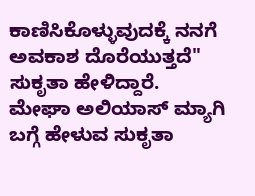ಕಾಣಿಸಿಕೊಳ್ಳುವುದಕ್ಕೆ ನನಗೆ ಅವಕಾಶ ದೊರೆಯುತ್ತದೆ" ಸುಕೃತಾ ಹೇಳಿದ್ದಾರೆ.
ಮೇಘಾ ಅಲಿಯಾಸ್ ಮ್ಯಾಗಿ ಬಗ್ಗೆ ಹೇಳುವ ಸುಕೃತಾ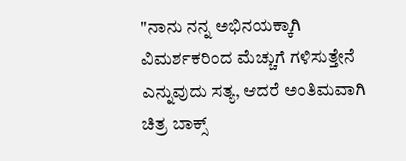"ನಾನು ನನ್ನ ಅಭಿನಯಕ್ಕಾಗಿ ವಿಮರ್ಶಕರಿಂದ ಮೆಚ್ಚುಗೆ ಗಳಿಸುತ್ತೇನೆ ಎನ್ನುವುದು ಸತ್ಯ, ಆದರೆ ಅಂತಿಮವಾಗಿ ಚಿತ್ರ ಬಾಕ್ಸ್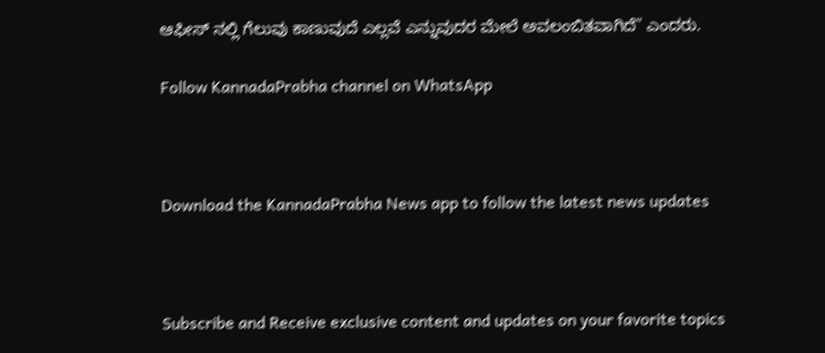ಆಫೀಸ್ ನಲ್ಲಿ ಗೆಲುವು ಕಾಣುವುದೆ ಎಲ್ಲವೆ ಎನ್ನುವುದರ ಮೇಲೆ ಅವಲಂಬಿತವಾಗಿದೆ" ಎಂದರು.

Follow KannadaPrabha channel on WhatsApp



Download the KannadaPrabha News app to follow the latest news updates



Subscribe and Receive exclusive content and updates on your favorite topics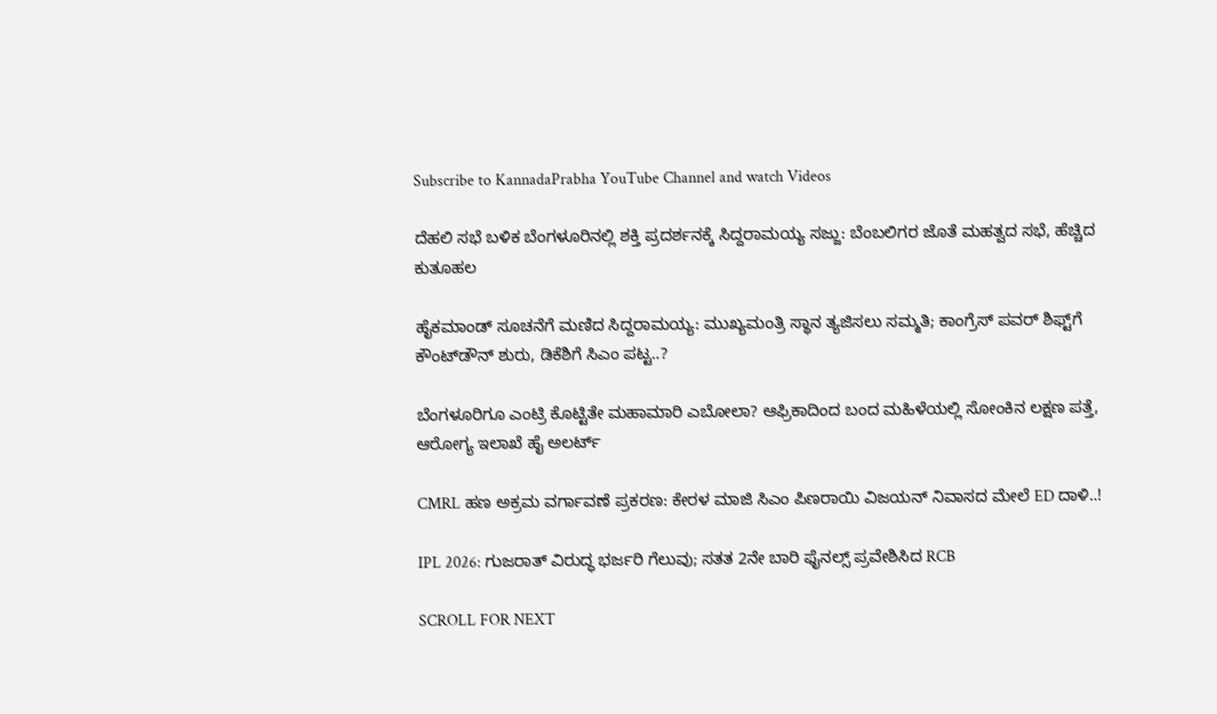Subscribe to KannadaPrabha YouTube Channel and watch Videos

ದೆಹಲಿ ಸಭೆ ಬಳಿಕ ಬೆಂಗಳೂರಿನಲ್ಲಿ ಶಕ್ತಿ ಪ್ರದರ್ಶನಕ್ಕೆ ಸಿದ್ದರಾಮಯ್ಯ ಸಜ್ಜು: ಬೆಂಬಲಿಗರ ಜೊತೆ ಮಹತ್ವದ ಸಭೆ, ಹೆಚ್ಚಿದ ಕುತೂಹಲ

ಹೈಕಮಾಂಡ್ ಸೂಚನೆಗೆ ಮಣಿದ ಸಿದ್ದರಾಮಯ್ಯ: ಮುಖ್ಯಮಂತ್ರಿ ಸ್ಥಾನ ತ್ಯಜಿಸಲು ಸಮ್ಮತಿ; ಕಾಂಗ್ರೆಸ್ ಪವರ್ ಶಿಫ್ಟ್‌ಗೆ ಕೌಂಟ್‌ಡೌನ್ ಶುರು, ಡಿಕೆಶಿಗೆ ಸಿಎಂ ಪಟ್ಟ..?

ಬೆಂಗಳೂರಿಗೂ ಎಂಟ್ರಿ ಕೊಟ್ಟಿತೇ ಮಹಾಮಾರಿ ಎಬೋಲಾ? ಆಫ್ರಿಕಾದಿಂದ ಬಂದ ಮಹಿಳೆಯಲ್ಲಿ ಸೋಂಕಿನ ಲಕ್ಷಣ ಪತ್ತೆ, ಆರೋಗ್ಯ ಇಲಾಖೆ ಹೈ ಅಲರ್ಟ್

CMRL ಹಣ ಅಕ್ರಮ ವರ್ಗಾವಣೆ ಪ್ರಕರಣ: ಕೇರಳ ಮಾಜಿ ಸಿಎಂ ಪಿಣರಾಯಿ ವಿಜಯನ್ ನಿವಾಸದ ಮೇಲೆ ED ದಾಳಿ..!

IPL 2026: ಗುಜರಾತ್ ವಿರುದ್ಧ ಭರ್ಜರಿ ಗೆಲುವು; ಸತತ 2ನೇ ಬಾರಿ ಫೈನಲ್ಸ್ ಪ್ರವೇಶಿಸಿದ RCB

SCROLL FOR NEXT